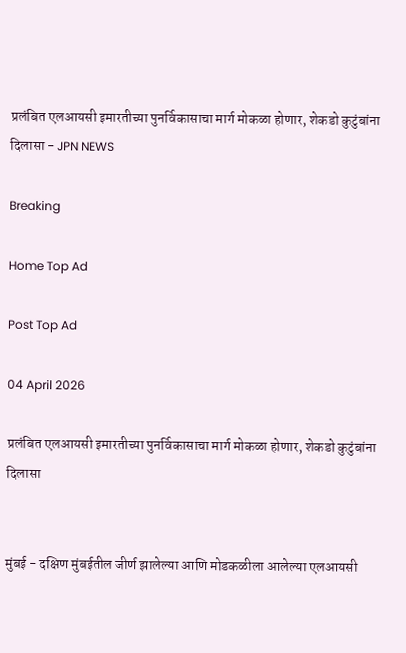प्रलंबित एलआयसी इमारतीच्या पुनर्विकासाचा मार्ग मोकळा होणार, शेकडो कुटुंबांना दिलासा - JPN NEWS

Breaking

Home Top Ad

Post Top Ad

04 April 2026

प्रलंबित एलआयसी इमारतीच्या पुनर्विकासाचा मार्ग मोकळा होणार, शेकडो कुटुंबांना दिलासा


मुंबई - दक्षिण मुंबईतील जीर्ण झालेल्या आणि मोडकळीला आलेल्या एलआयसी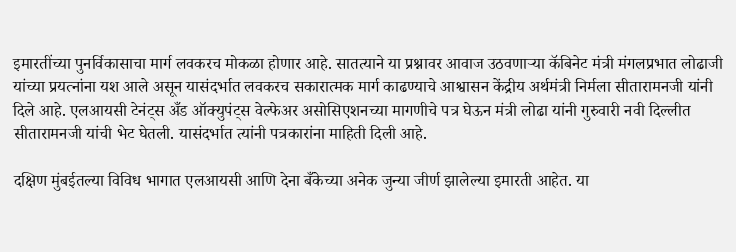इमारतींच्या पुनर्विकासाचा मार्ग लवकरच मोकळा होणार आहे. सातत्याने या प्रश्नावर आवाज उठवणाऱ्या कॅबिनेट मंत्री मंगलप्रभात लोढाजी यांच्या प्रयत्नांना यश आले असून यासंदर्भात लवकरच सकारात्मक मार्ग काढण्याचे आश्वासन केंद्रीय अर्थमंत्री निर्मला सीतारामनजी यांनी दिले आहे. एलआयसी टेनंट्स अँड ऑक्युपंट्स वेल्फेअर असोसिएशनच्या मागणीचे पत्र घेऊन मंत्री लोढा यांनी गुरुवारी नवी दिल्लीत सीतारामनजी यांची भेट घेतली. यासंदर्भात त्यांनी पत्रकारांना माहिती दिली आहे.

दक्षिण मुंबईतल्या विविध भागात एलआयसी आणि देना बँकेच्या अनेक जुन्या जीर्ण झालेल्या इमारती आहेत. या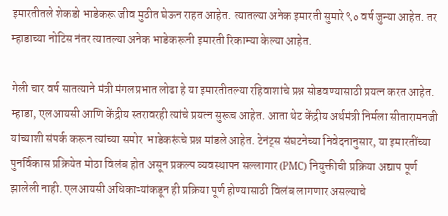इमारतीतले शेकडो भाडेकरू जीव मुठीत घेऊन राहत आहेत. त्यातल्या अनेक इमारती सुमारे ९० वर्ष जुन्या आहेत. तर म्हाडाच्या नोटिस नंतर त्यातल्या अनेक भाडेकरूनी इमारती रिकाम्या केल्या आहेत.

गेली चार वर्ष सातत्याने मंत्री मंगलप्रभात लोढा हे या इमारतीतल्या रहिवाशांचे प्रश्न सोडवण्यासाठी प्रयत्न करत आहेत. म्हाडा, एलआयसी आणि केंद्रीय स्तरावरही त्यांचे प्रयत्न सुरूच आहेत. आता थेट केंद्रीय अर्थमंत्री निर्मला सीतारामनजी यांच्याशी संपर्क करून त्यांच्या समोर  भाडेकरूंचे प्रश्न मांडले आहेत. टेनंट्स संघटनेच्या निवेदनानुसार, या इमारतींच्या पुनर्विकास प्रक्रियेत मोठा विलंब होत असून प्रकल्प व्यवस्थापन सल्लागार (PMC) नियुक्तीची प्रक्रिया अद्याप पूर्ण झालेली नाही. एलआयसी अधिकाऱ्यांकडून ही प्रक्रिया पूर्ण होण्यासाठी विलंब लागणार असल्याचे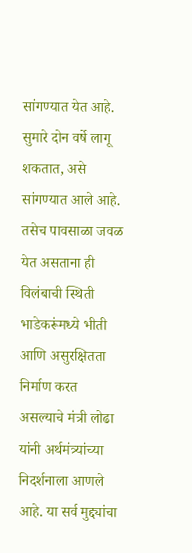सांगण्यात येत आहे. सुमारे दोन वर्षे लागू शकतात, असे सांगण्यात आले आहे. तसेच पावसाळा जवळ येत असताना ही विलंबाची स्थिती भाडेकरूंमध्ये भीती आणि असुरक्षितता निर्माण करत असल्याचे मंत्री लोढा यांनी अर्थमंत्र्यांच्या निदर्शनाला आणले आहे. या सर्व मुद्द्यांचा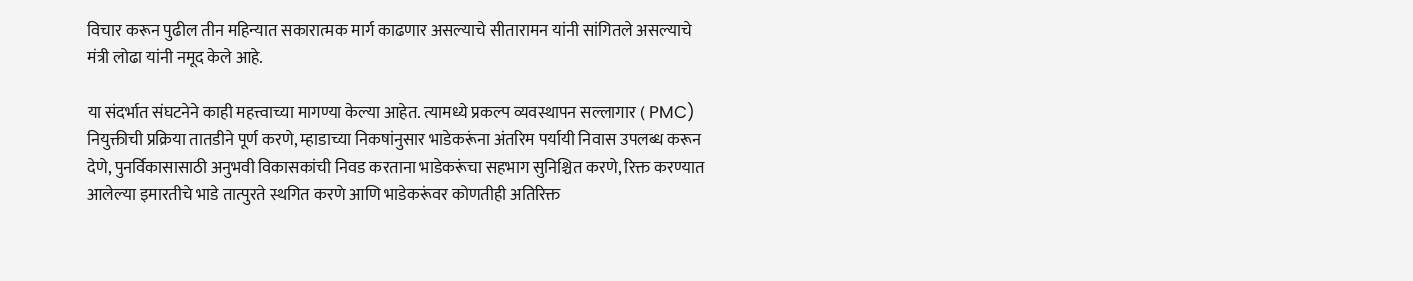विचार करून पुढील तीन महिन्यात सकारात्मक मार्ग काढणार असल्याचे सीतारामन यांनी सांगितले असल्याचे मंत्री लोढा यांनी नमूद केले आहे.

या संदर्भात संघटनेने काही महत्त्वाच्या मागण्या केल्या आहेत. त्यामध्ये प्रकल्प व्यवस्थापन सल्लागार ( PMC) नियुक्तीची प्रक्रिया तातडीने पूर्ण करणे, म्हाडाच्या निकषांनुसार भाडेकरूंना अंतरिम पर्यायी निवास उपलब्ध करून देणे, पुनर्विकासासाठी अनुभवी विकासकांची निवड करताना भाडेकरूंचा सहभाग सुनिश्चित करणे, रिक्त करण्यात आलेल्या इमारतीचे भाडे तात्पुरते स्थगित करणे आणि भाडेकरूंवर कोणतीही अतिरिक्त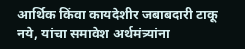आर्थिक किंवा कायदेशीर जबाबदारी टाकू नये, यांचा समावेश अर्थमंत्र्यांना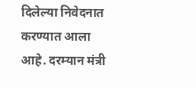दिलेल्या निवेदनात करण्यात आला आहे. दरम्यान मंत्री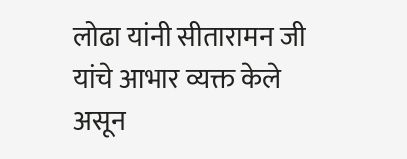लोढा यांनी सीतारामन जी यांचे आभार व्यक्त केले असून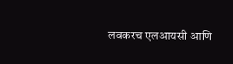लवकरच एलआयसी आणि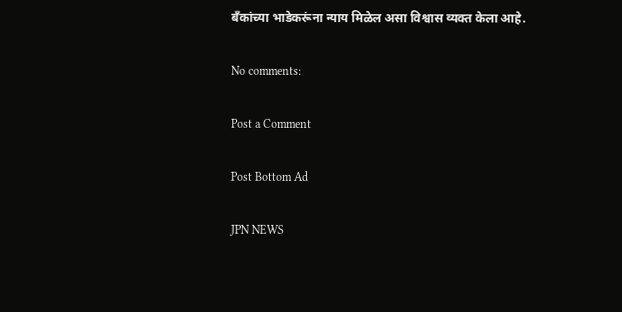बँकांच्या भाडेकरूंना न्याय मिळेल असा विश्वास व्यक्त केला आहे.

No comments:

Post a Comment

Post Bottom Ad

JPN NEWS